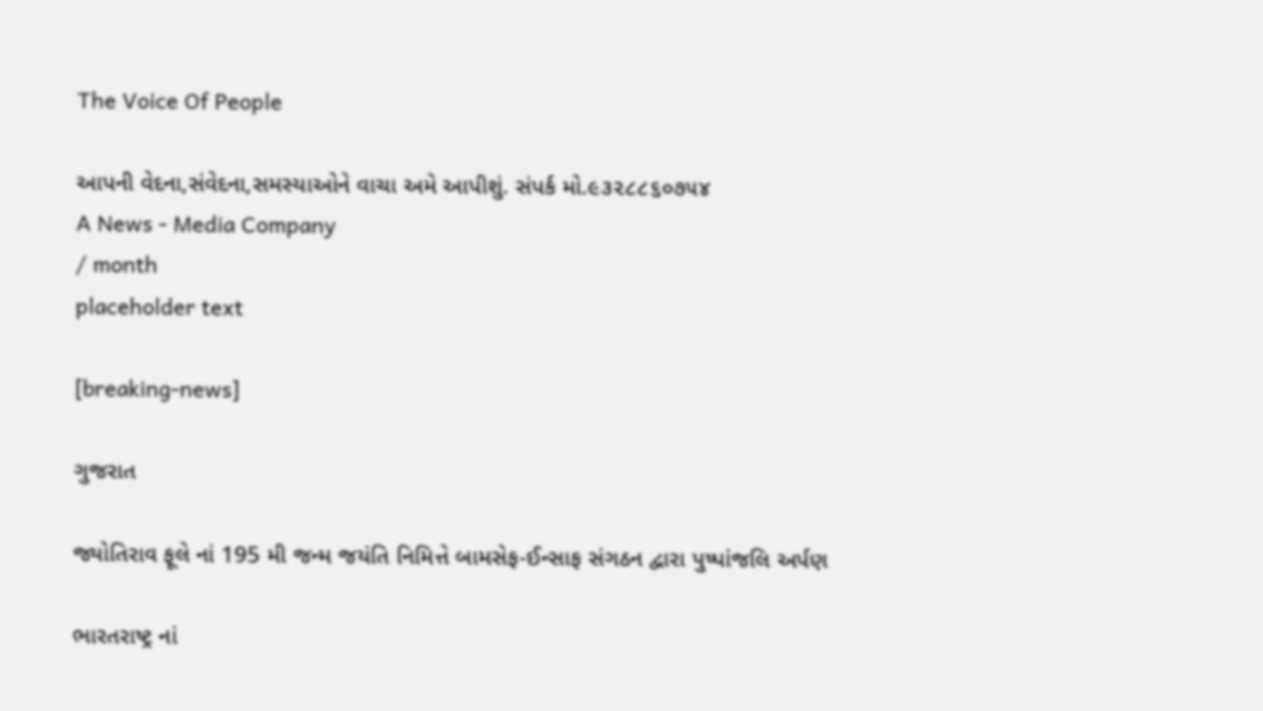The Voice Of People

આપની વેદના,સંવેદના,સમસ્યાઓને વાચા અમે આપીશું. સંપર્ક મો.૯૩૨૮૮૬૦૭૫૪
A News - Media Company
/ month
placeholder text

[breaking-news]

ગુજરાત

જ્યોતિરાવ ફૂલે નાં 195 મી જન્મ જયંતિ નિમિત્તે બામસેફ-ઈન્સાફ સંગઠન દ્વારા પુષ્પાંજલિ અર્પણ

ભારતરાષ્ટ્ર નાં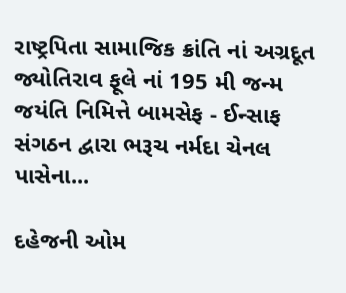રાષ્ટ્રપિતા સામાજિક ક્રાંતિ નાં અગ્રદૂત જ્યોતિરાવ ફૂલે નાં 195 મી જન્મ જયંતિ નિમિત્તે બામસેફ - ઈન્સાફ સંગઠન દ્વારા ભરૂચ નર્મદા ચેનલ પાસેના...

દહેજની ઓમ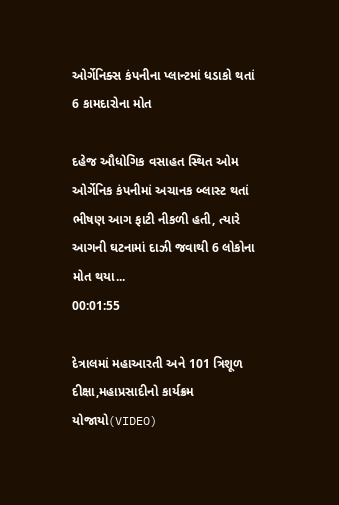ઓર્ગેનિક્સ કંપનીના પ્લાન્ટમાં ધડાકો થતાં 6 કામદારોના મોત

દહેજ ઔધોગિક વસાહત સ્થિત ઓમ ઓર્ગેનિક કંપનીમાં અચાનક બ્લાસ્ટ થતાં ભીષણ આગ ફાટી નીકળી હતી, ત્યારે આગની ઘટનામાં દાઝી જવાથી 6 લોકોના મોત થયા...
00:01:55

દેત્રાલમાં મહાઆરતી અને 101 ત્રિશૂળ દીક્ષા,મહાપ્રસાદીનો કાર્યક્રમ યોજાયો(VIDEO)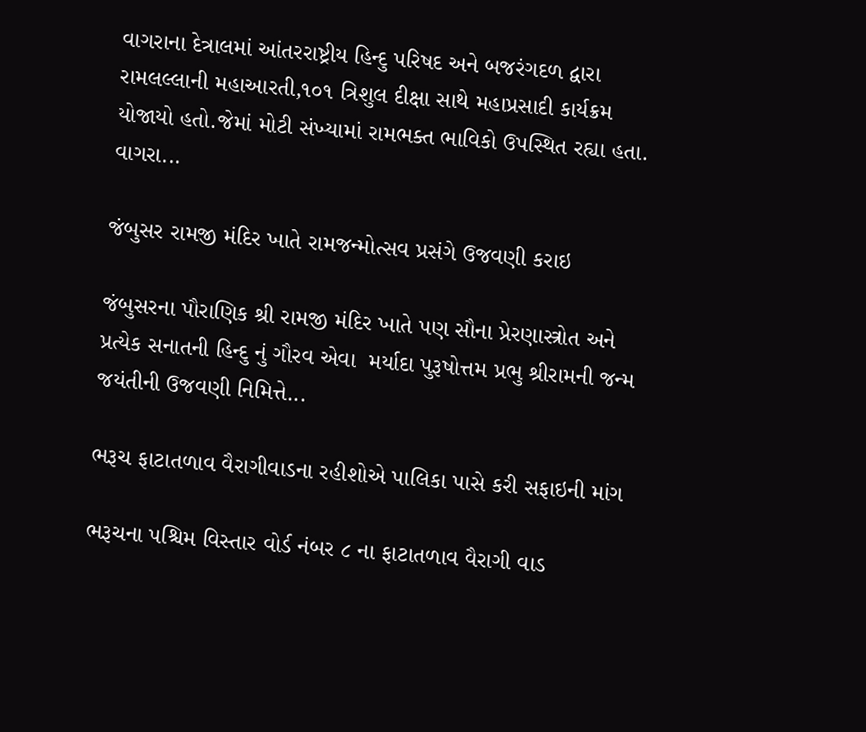વાગરાના દેત્રાલમાં આંતરરાષ્ટ્રીય હિન્દુ પરિષદ અને બજરંગદળ દ્વારા રામલલ્લાની મહાઆરતી,૧૦૧ ત્રિશુલ દીક્ષા સાથે મહાપ્રસાદી કાર્યક્રમ યોજાયો હતો.જેમાં મોટી સંખ્યામાં રામભક્ત ભાવિકો ઉપસ્થિત રહ્યા હતા. વાગરા...

જંબુસર રામજી મંદિર ખાતે રામજન્મોત્સવ પ્રસંગે ઉજવણી કરાઇ

જંબુસરના પૌરાણિક શ્રી રામજી મંદિર ખાતે પણ સૌના પ્રેરણાસ્ત્રોત અને પ્રત્યેક સનાતની હિન્દુ નું ગૌરવ એવા  મર્યાદા પુરૂષોત્તમ પ્રભુ શ્રીરામની જન્મ જયંતીની ઉજવણી નિમિત્તે...

ભરૂચ ફાટાતળાવ વૈરાગીવાડના રહીશોએ પાલિકા પાસે કરી સફાઇની માંગ

ભરૂચના પશ્ચિમ વિસ્તાર વોર્ડ નંબર ૮ ના ફાટાતળાવ વૈરાગી વાડ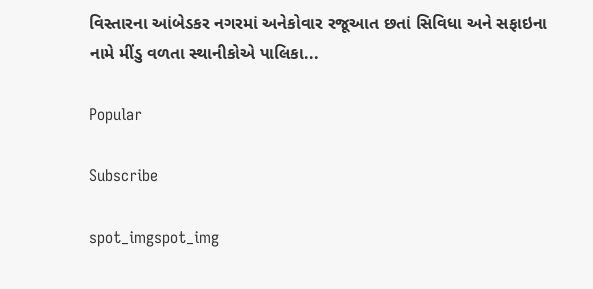વિસ્તારના આંબેડકર નગરમાં અનેકોવાર રજૂઆત છતાં સિવિધા અને સફાઇના નામે મીંડુ વળતા સ્થાનીકોએ પાલિકા...

Popular

Subscribe

spot_imgspot_img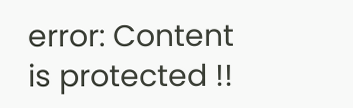error: Content is protected !!